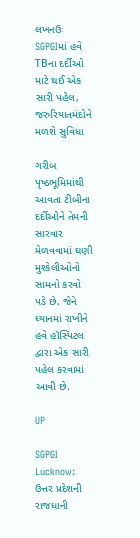લખનઉઃ SGPGIમાં હવે TBના દર્દીઓ માટે થઈ એક સારી પહેલ, જરુરિયાતમંદોને મળશે સુવિધા

ગરીબ પૃષ્ઠભૂમિમાંથી આવતા ટીબીના દર્દીઓને તેમની સારવાર મેળવવામાં ઘણી મુશ્કેલીઓનો સામનો કરવો પડે છે. જેને ધ્યાનમાં રાખીને હવે હૉસ્પિટલ દ્વારા એક સારી પહેલ કરવામાં આવી છે.

UP

SGPGI Lucknow: ઉત્તર પ્રદેશની રાજધાની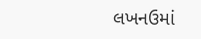લખનઉમાં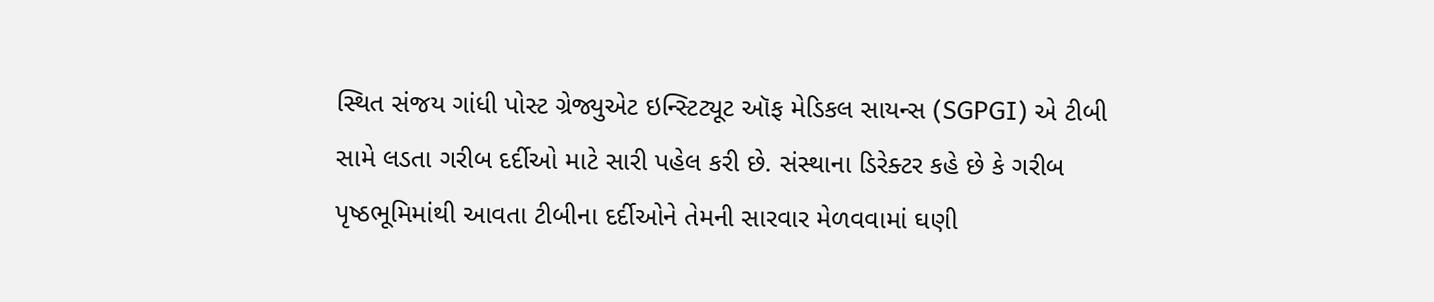સ્થિત સંજય ગાંધી પોસ્ટ ગ્રેજ્યુએટ ઇન્સ્ટિટ્યૂટ ઑફ મેડિકલ સાયન્સ (SGPGI) એ ટીબી સામે લડતા ગરીબ દર્દીઓ માટે સારી પહેલ કરી છે. સંસ્થાના ડિરેક્ટર કહે છે કે ગરીબ પૃષ્ઠભૂમિમાંથી આવતા ટીબીના દર્દીઓને તેમની સારવાર મેળવવામાં ઘણી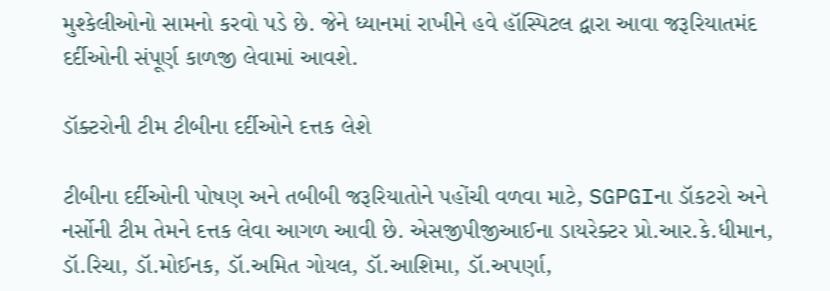મુશ્કેલીઓનો સામનો કરવો પડે છે. જેને ધ્યાનમાં રાખીને હવે હૉસ્પિટલ દ્વારા આવા જરૂરિયાતમંદ દર્દીઓની સંપૂર્ણ કાળજી લેવામાં આવશે.

ડૉક્ટરોની ટીમ ટીબીના દર્દીઓને દત્તક લેશે

ટીબીના દર્દીઓની પોષણ અને તબીબી જરૂરિયાતોને પહોંચી વળવા માટે, SGPGIના ડૉકટરો અને નર્સોની ટીમ તેમને દત્તક લેવા આગળ આવી છે. એસજીપીજીઆઈના ડાયરેક્ટર પ્રો.આર.કે.ધીમાન, ડૉ.રિચા, ડૉ.મોઈનક, ડૉ.અમિત ગોયલ, ડૉ.આશિમા, ડૉ.અપર્ણા,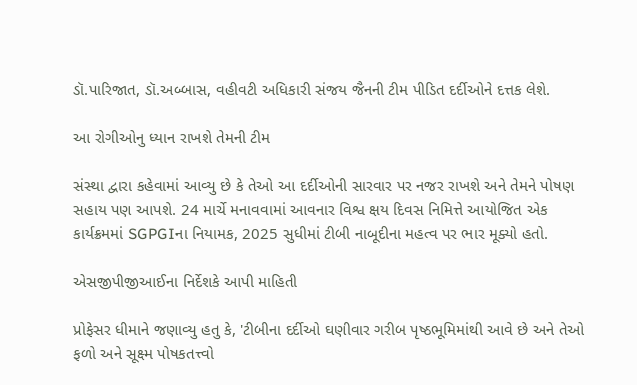ડૉ.પારિજાત, ડૉ.અબ્બાસ, વહીવટી અધિકારી સંજય જૈનની ટીમ પીડિત દર્દીઓને દત્તક લેશે.

આ રોગીઓનુ ધ્યાન રાખશે તેમની ટીમ

સંસ્થા દ્વારા કહેવામાં આવ્યુ છે કે તેઓ આ દર્દીઓની સારવાર પર નજર રાખશે અને તેમને પોષણ સહાય પણ આપશે. 24 માર્ચે મનાવવામાં આવનાર વિશ્વ ક્ષય દિવસ નિમિત્તે આયોજિત એક કાર્યક્રમમાં SGPGIના નિયામક, 2025 સુધીમાં ટીબી નાબૂદીના મહત્વ પર ભાર મૂક્યો હતો.

એસજીપીજીઆઈના નિર્દેશકે આપી માહિતી

પ્રોફેસર ધીમાને જણાવ્યુ હતુ કે, 'ટીબીના દર્દીઓ ઘણીવાર ગરીબ પૃષ્ઠભૂમિમાંથી આવે છે અને તેઓ ફળો અને સૂક્ષ્મ પોષકતત્ત્વો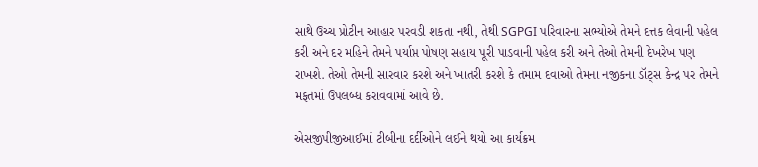સાથે ઉચ્ચ પ્રોટીન આહાર પરવડી શકતા નથી, તેથી SGPGI પરિવારના સભ્યોએ તેમને દત્તક લેવાની પહેલ કરી અને દર મહિને તેમને પર્યાપ્ત પોષણ સહાય પૂરી પાડવાની પહેલ કરી અને તેઓ તેમની દેખરેખ પણ રાખશે. તેઓ તેમની સારવાર કરશે અને ખાતરી કરશે કે તમામ દવાઓ તેમના નજીકના ડૉટ્સ કેન્દ્ર પર તેમને મફતમાં ઉપલબ્ધ કરાવવામાં આવે છે.

એસજીપીજીઆઈમાં ટીબીના દર્દીઓને લઈને થયો આ કાર્યક્રમ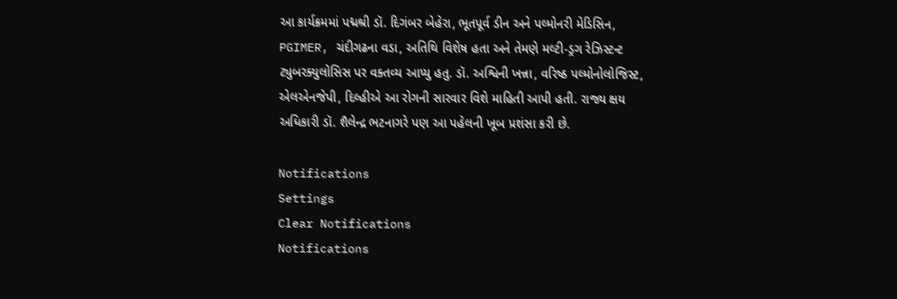આ કાર્યક્રમમાં પદ્મશ્રી ડૉ. દિગંબર બેહેરા, ભૂતપૂર્વ ડીન અને પલ્મોનરી મેડિસિન, PGIMER, ચંદીગઢના વડા, અતિથિ વિશેષ હતા અને તેમણે મલ્ટી-ડ્રગ રેઝિસ્ટન્ટ ટ્યુબરક્યુલોસિસ પર વક્તવ્ય આપ્યુ હતુ. ડૉ. અશ્વિની ખન્ના, વરિષ્ઠ પલ્મોનોલોજિસ્ટ, એલએનજેપી, દિલ્હીએ આ રોગની સારવાર વિશે માહિતી આપી હતી. રાજ્ય ક્ષય અધિકારી ડૉ. શૈલેન્દ્ર ભટનાગરે પણ આ પહેલની ખૂબ પ્રશંસા કરી છે.

Notifications
Settings
Clear Notifications
Notifications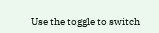Use the toggle to switch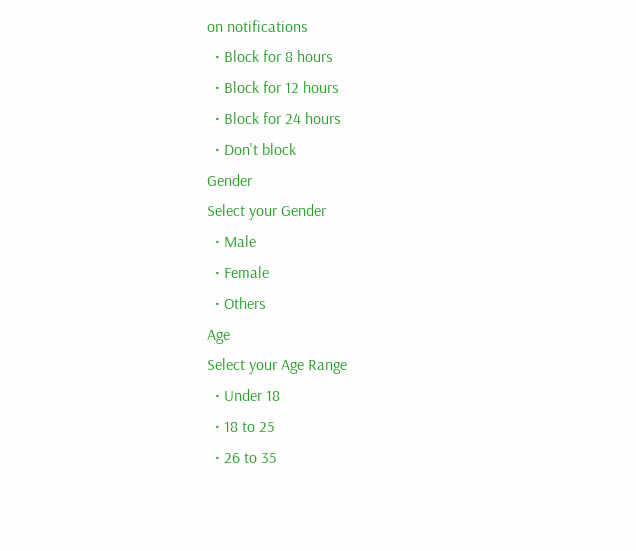on notifications
  • Block for 8 hours
  • Block for 12 hours
  • Block for 24 hours
  • Don't block
Gender
Select your Gender
  • Male
  • Female
  • Others
Age
Select your Age Range
  • Under 18
  • 18 to 25
  • 26 to 35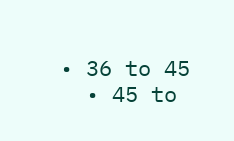• 36 to 45
  • 45 to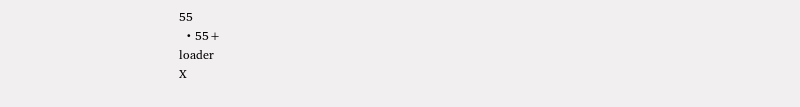55
  • 55+
loader
X